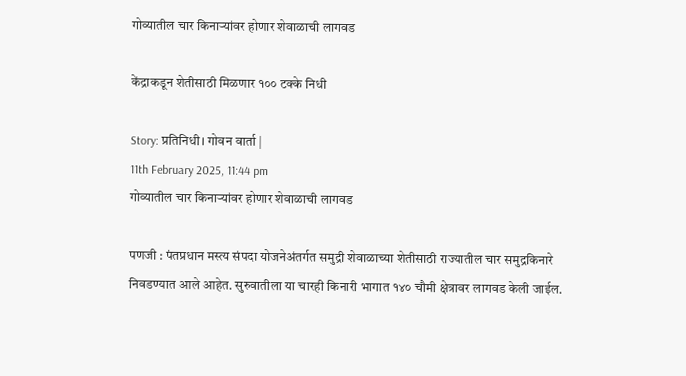गोव्यातील चार किनाऱ्यांवर होणार शेवाळाची लागवड

केंद्राकडून शेतीसाठी मिळणार १०० टक्के निधी

Story: प्रतिनिधी। गोवन वार्ता |
11th February 2025, 11:44 pm
गोव्यातील चार किनाऱ्यांवर होणार शेवाळाची लागवड

पणजी : पंतप्रधान मस्त्य संपदा योजनेअंतर्गत समुद्री शेवाळाच्या शेतीसाठी राज्यातील चार समुद्रकिनारे निवडण्यात आले आहेत. सुरुवातीला या चारही किनारी भागात १४० चौमी क्षेत्रावर लागवड केली जाईल.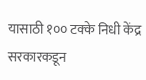यासाठी १०० टक्के निधी केंद्र सरकारकडून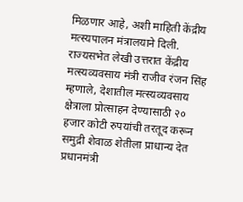मिळणार आहे, अशी माहिती केंद्रीय मत्स्यपालन मंत्रालयाने दिली.
राज्यसभेत लेखी उत्तरात केंद्रीय म‌त्स्यव्यवसाय मंत्री राजीव रंजन सिंह म्हणाले, देशातील मत्स्यव्यवसाय क्षेत्राला प्रोत्साहन देण्यासाठी २० हजार कोटी रुपयांची तरतूद करून समुद्री शेवाळ शेतीला प्राधान्य देत प्रधानमंत्री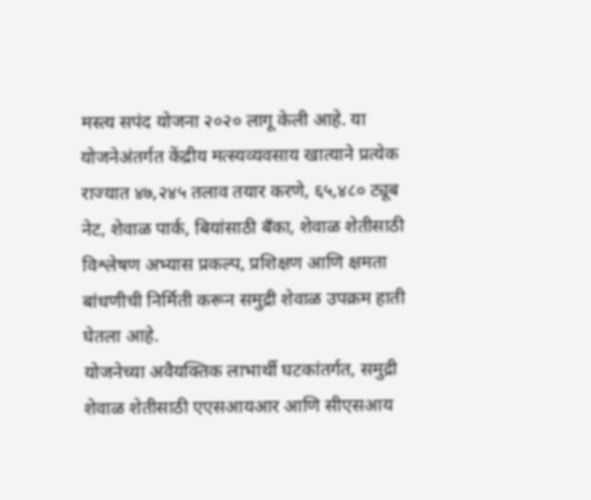मस्त्य सपंद योजना २०२० लागू केली आहे. या योजनेअंतर्गत केंद्रीय मत्स्यव्यवसाय खात्याने प्रत्येक राज्यात ४७,२४५ तलाव तयार करणे, ६५,४८० ट्यूब नेट, शेवाळ पार्क, बियांसाठी बँका, शेवाळ शेतीसाठी विश्लेषण अभ्यास प्रकल्प, प्रशिक्षण आणि क्षमता बांधणीची निर्मिती करून समुद्री शेवाळ उपक्रम हाती घेतला आहे.
योजनेच्या अवैयक्तिक लाभार्थी घटकांतर्गत, समुद्री शेवाळ शेतीसाठी एएसआयआर आणि सीएसआय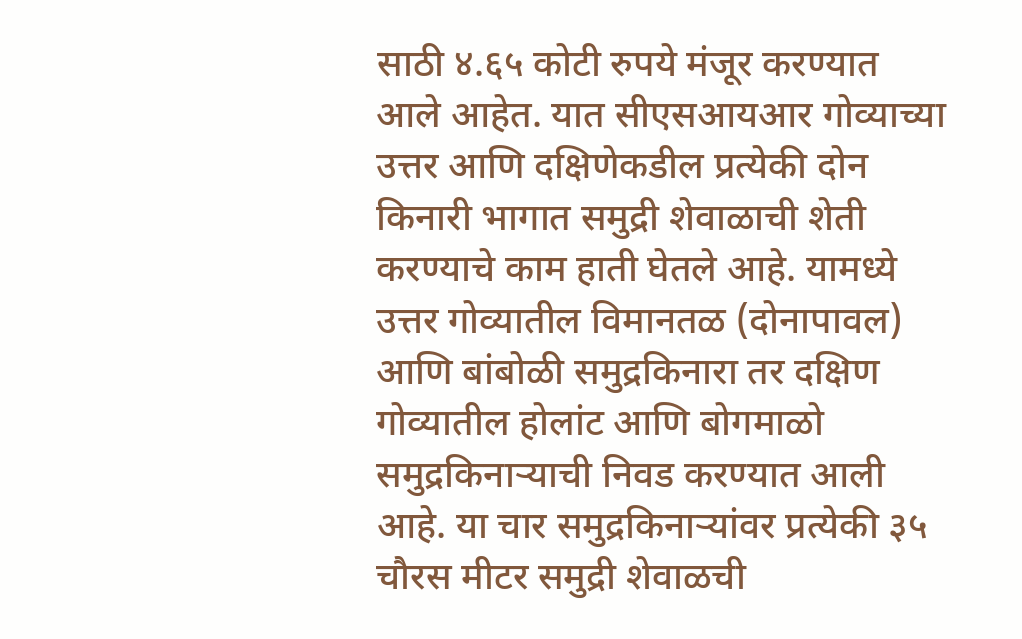साठी ४.६५ कोटी रुपये मंजूर करण्यात आले आहेत. यात सीएसआयआर गोव्याच्या उत्तर आणि दक्षिणेकडील प्रत्येकी दोन किनारी भागात समुद्री शेवाळाची शेती करण्याचे काम हाती घेतले आहे. यामध्ये उत्तर गोव्यातील विमानतळ (दोनापावल) आणि बांबोळी समुद्रकिनारा तर दक्षिण गोव्यातील होलांट आणि बोगमाळो समुद्रकिनाऱ्याची निवड करण्यात आली आहे. या चार समुद्रकिनाऱ्यांवर प्रत्येकी ३५ चौरस मीटर समुद्री शेवाळची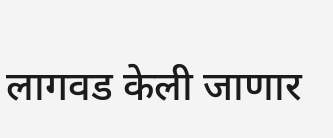लागवड केली जाणार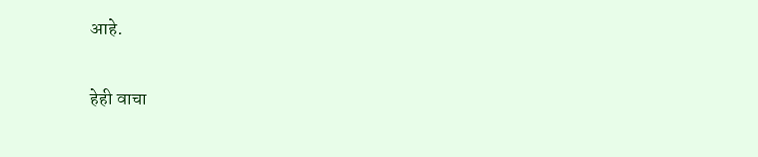आहे.

हेही वाचा